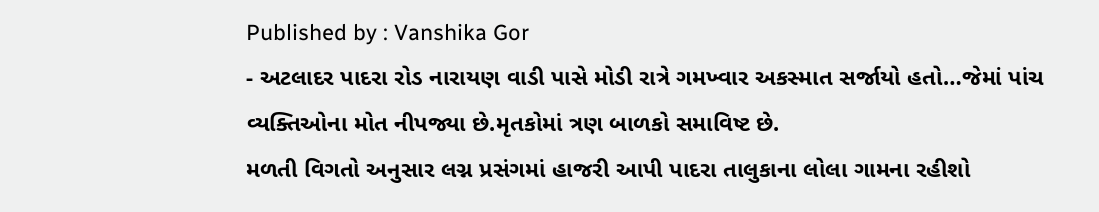Published by : Vanshika Gor
- અટલાદર પાદરા રોડ નારાયણ વાડી પાસે મોડી રાત્રે ગમખ્વાર અકસ્માત સર્જાયો હતો…જેમાં પાંચ વ્યક્તિઓના મોત નીપજ્યા છે.મૃતકોમાં ત્રણ બાળકો સમાવિષ્ટ છે.
મળતી વિગતો અનુસાર લગ્ન પ્રસંગમાં હાજરી આપી પાદરા તાલુકાના લોલા ગામના રહીશો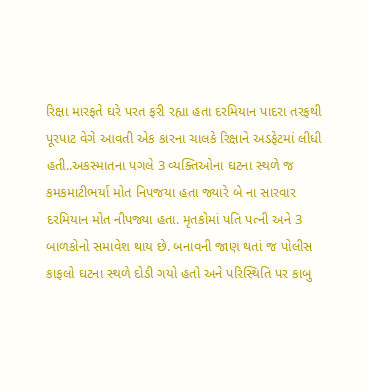રિક્ષા મારફતે ઘરે પરત ફરી રહ્યા હતા દરમિયાન પાદરા તરફથી પૂરપાટ વેગે આવતી એક કારના ચાલકે રિક્ષાને અડફેટમાં લીધી હતી..અકસ્માતના પગલે 3 વ્યક્તિઓના ઘટના સ્થળે જ કમકમાટીભર્યા મોત નિપજયા હતા જ્યારે બે ના સારવાર દરમિયાન મોત નીપજ્યા હતા. મૃતકોમાં પતિ પત્ની અને 3 બાળકોનો સમાવેશ થાય છે. બનાવની જાણ થતાં જ પોલીસ કાફલો ઘટના સ્થળે દોડી ગયો હતો અને પરિસ્થિતિ પર કાબુ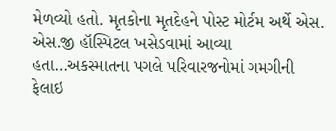મેળવ્યો હતો. મૃતકોના મૃતદેહને પોસ્ટ મોર્ટમ અર્થે એસ. એસ.જી હૉસ્પિટલ ખસેડવામાં આવ્યા હતા…અકસ્માતના પગલે પરિવારજનોમાં ગમગીની ફેલાઇ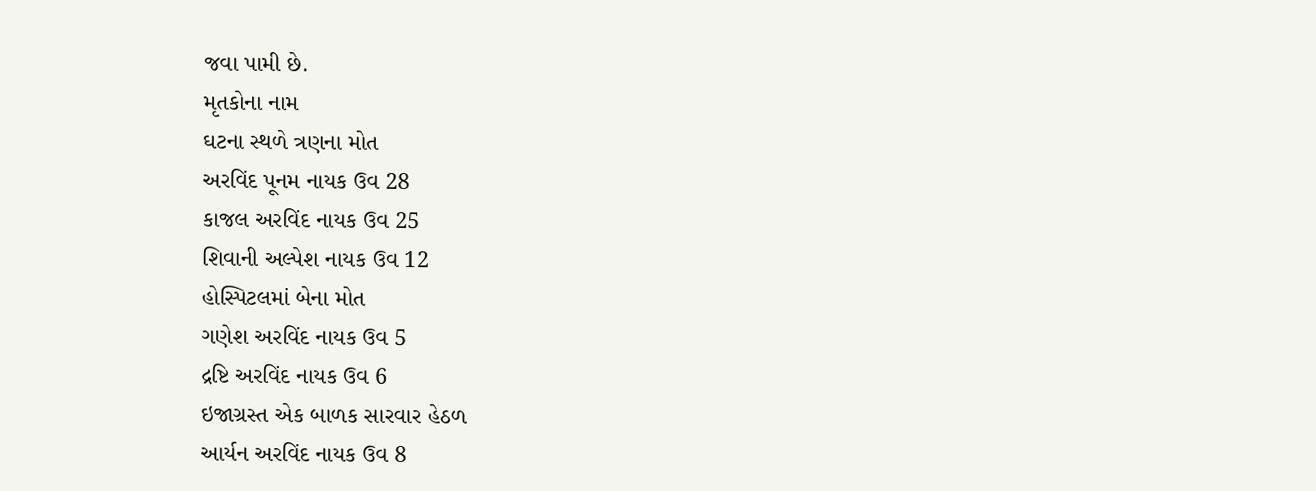જવા પામી છે.
મૃતકોના નામ
ઘટના સ્થળે ત્રણના મોત
અરવિંદ પૂનમ નાયક ઉવ 28
કાજલ અરવિંદ નાયક ઉવ 25
શિવાની અલ્પેશ નાયક ઉવ 12
હોસ્પિટલમાં બેના મોત
ગણેશ અરવિંદ નાયક ઉવ 5
દ્રષ્ટિ અરવિંદ નાયક ઉવ 6
ઇજાગ્રસ્ત એક બાળક સારવાર હેઠળ
આર્યન અરવિંદ નાયક ઉવ 8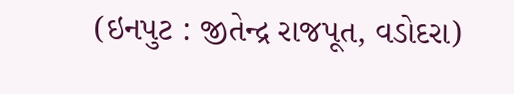(ઇનપુટ : જીતેન્દ્ર રાજપૂત, વડોદરા)